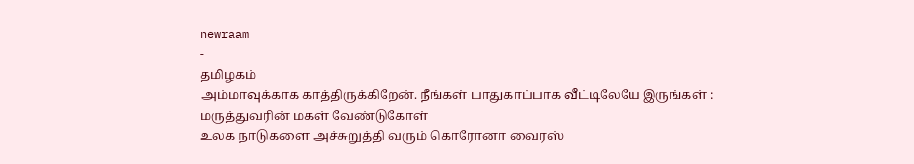newraam
-
தமிழகம்
அம்மாவுக்காக காத்திருக்கிறேன். நீங்கள் பாதுகாப்பாக வீட்டிலேயே இருங்கள் : மருத்துவரின் மகள் வேண்டுகோள்
உலக நாடுகளை அச்சுறுத்தி வரும் கொரோனா வைரஸ்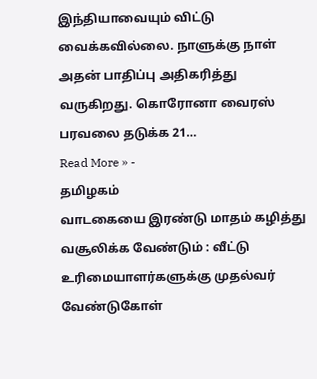இந்தியாவையும் விட்டு வைக்கவில்லை. நாளுக்கு நாள் அதன் பாதிப்பு அதிகரித்து வருகிறது. கொரோனா வைரஸ் பரவலை தடுக்க 21…
Read More » -
தமிழகம்
வாடகையை இரண்டு மாதம் கழித்து வசூலிக்க வேண்டும் : வீட்டு உரிமையாளர்களுக்கு முதல்வர் வேண்டுகோள்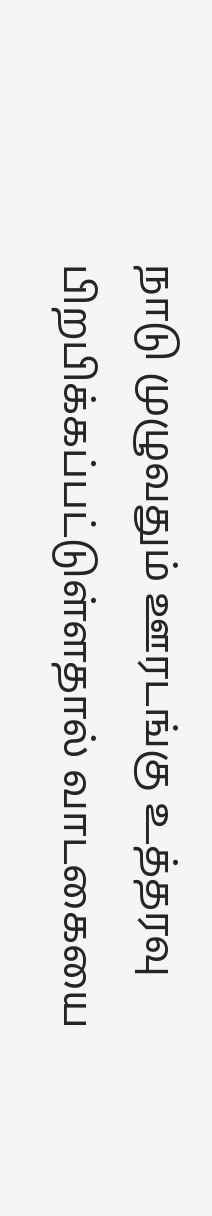நாடு முழுவதும் ஊரடங்கு உத்தரவு பிறபிக்கப்பட்டுள்ளதால் வாடகையை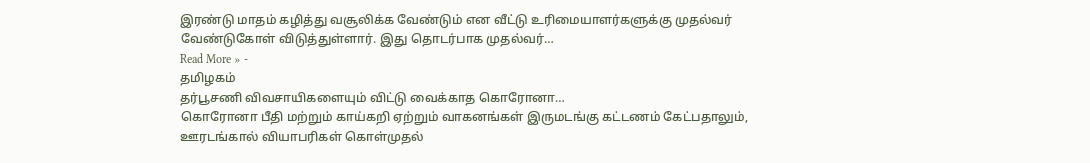இரண்டு மாதம் கழித்து வசூலிக்க வேண்டும் என வீட்டு உரிமையாளர்களுக்கு முதல்வர் வேண்டுகோள் விடுத்துள்ளார். இது தொடர்பாக முதல்வர்…
Read More » -
தமிழகம்
தர்பூசணி விவசாயிகளையும் விட்டு வைக்காத கொரோனா…
கொரோனா பீதி மற்றும் காய்கறி ஏற்றும் வாகனங்கள் இருமடங்கு கட்டணம் கேட்பதாலும், ஊரடங்கால் வியாபரிகள் கொள்முதல்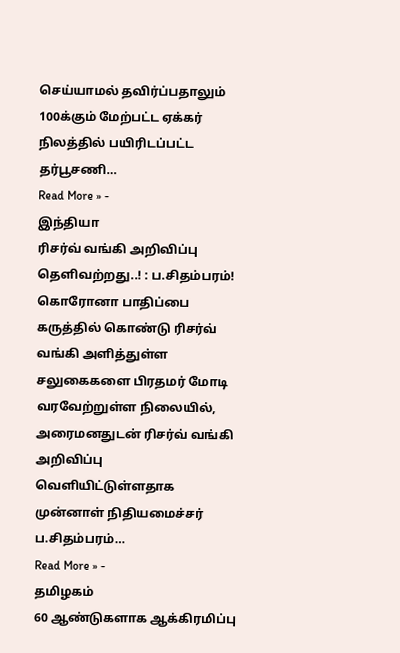செய்யாமல் தவிர்ப்பதாலும் 100க்கும் மேற்பட்ட ஏக்கர் நிலத்தில் பயிரிடப்பட்ட தர்பூசணி…
Read More » -
இந்தியா
ரிசர்வ் வங்கி அறிவிப்பு தெளிவற்றது..! : ப.சிதம்பரம்!
கொரோனா பாதிப்பை கருத்தில் கொண்டு ரிசர்வ் வங்கி அளித்துள்ள சலுகைகளை பிரதமர் மோடி வரவேற்றுள்ள நிலையில், அரைமனதுடன் ரிசர்வ் வங்கி அறிவிப்பு வெளியிட்டுள்ளதாக முன்னாள் நிதியமைச்சர் ப.சிதம்பரம்…
Read More » -
தமிழகம்
60 ஆண்டுகளாக ஆக்கிரமிப்பு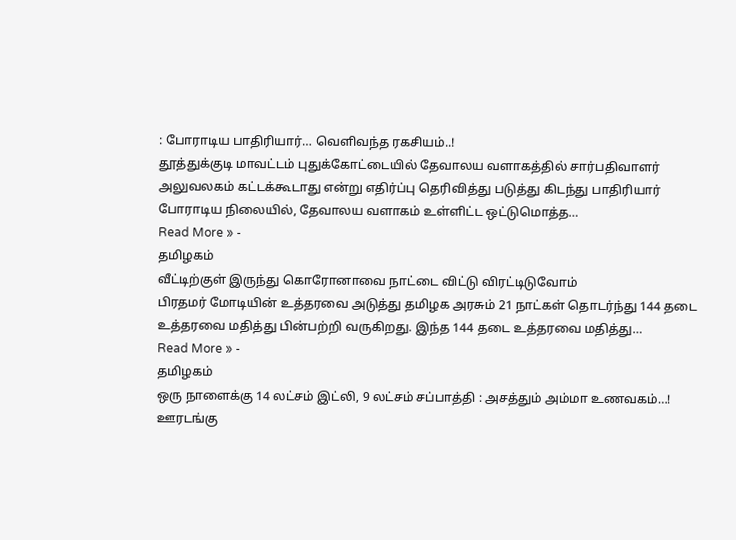: போராடிய பாதிரியார்… வெளிவந்த ரகசியம்..!
தூத்துக்குடி மாவட்டம் புதுக்கோட்டையில் தேவாலய வளாகத்தில் சார்பதிவாளர் அலுவலகம் கட்டக்கூடாது என்று எதிர்ப்பு தெரிவித்து படுத்து கிடந்து பாதிரியார் போராடிய நிலையில், தேவாலய வளாகம் உள்ளிட்ட ஒட்டுமொத்த…
Read More » -
தமிழகம்
வீட்டிற்குள் இருந்து கொரோனாவை நாட்டை விட்டு விரட்டிடுவோம்
பிரதமர் மோடியின் உத்தரவை அடுத்து தமிழக அரசும் 21 நாட்கள் தொடர்ந்து 144 தடை உத்தரவை மதித்து பின்பற்றி வருகிறது. இந்த 144 தடை உத்தரவை மதித்து…
Read More » -
தமிழகம்
ஒரு நாளைக்கு 14 லட்சம் இட்லி, 9 லட்சம் சப்பாத்தி : அசத்தும் அம்மா உணவகம்…!
ஊரடங்கு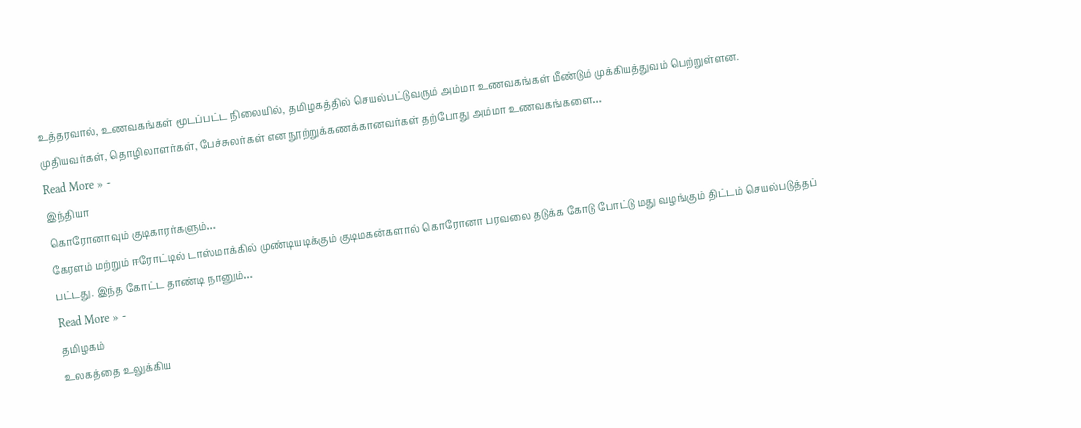உத்தரவால், உணவகங்கள் மூடப்பட்ட நிலையில், தமிழகத்தில் செயல்பட்டுவரும் அம்மா உணவகங்கள் மீண்டும் முக்கியத்துவம் பெற்றுள்ளன. முதியவர்கள், தொழிலாளர்கள், பேச்சுலர்கள் என நூற்றுக்கணக்கானவர்கள் தற்போது அம்மா உணவகங்களை…
Read More » -
இந்தியா
கொரோனாவும் குடிகாரர்களும்…
கேரளம் மற்றும் ஈரோட்டில் டாஸ்மாக்கில் முண்டியடிக்கும் குடிமகன்களால் கொரோனா பரவலை தடுக்க கோடு போட்டு மது வழங்கும் திட்டம் செயல்படுத்தப் பட்டது. இந்த கோட்ட தாண்டி நானும்…
Read More » -
தமிழகம்
உலகத்தை உலுக்கிய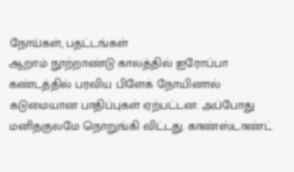நோய்கள், பதட்டங்கள்
ஆறாம் நூற்றாண்டு காலத்தில் ஐரோப்பா கண்டத்தில் பரவிய பிளேக் நோயினால் கடுமையான பாதிப்புகள் ஏற்பட்டன. அப்போது மனிதகுலமே நொறுங்கி விட்டது. காண்ஸ்டாண்ட்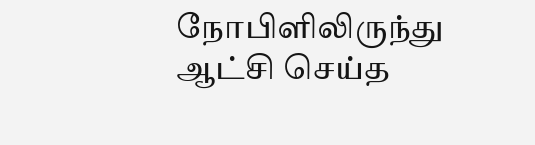நோபிளிலிருந்து ஆட்சி செய்த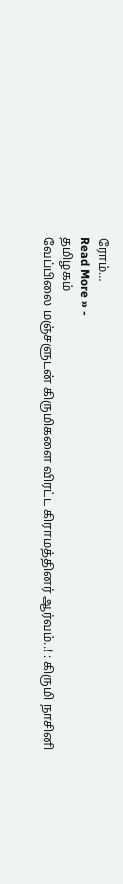ரோம்…
Read More » -
தமிழகம்
வேப்பிலை மஞ்சளுடன் கிருமிகளை விரட்ட கிராமத்தினர் ஆர்வம்..! : கிருமி நாசினி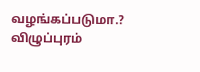வழங்கப்படுமா.?
விழுப்புரம்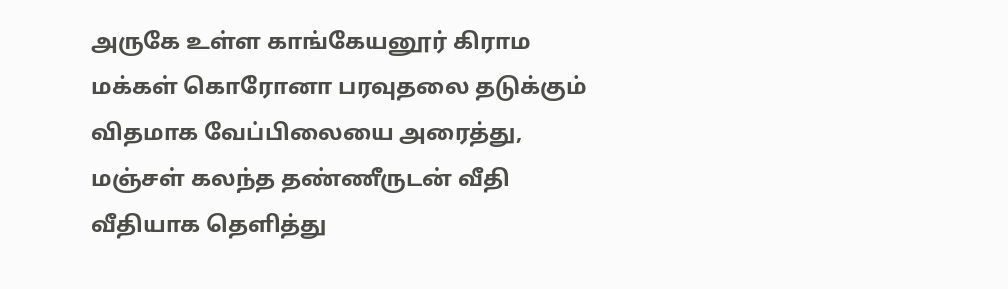அருகே உள்ள காங்கேயனூர் கிராம மக்கள் கொரோனா பரவுதலை தடுக்கும் விதமாக வேப்பிலையை அரைத்து, மஞ்சள் கலந்த தண்ணீருடன் வீதி வீதியாக தெளித்து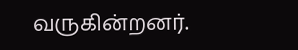வருகின்றனர்.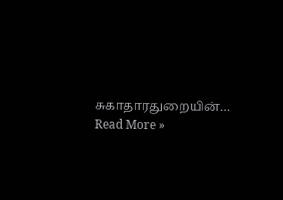சுகாதாரதுறையின்…
Read More »